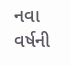નવા વર્ષની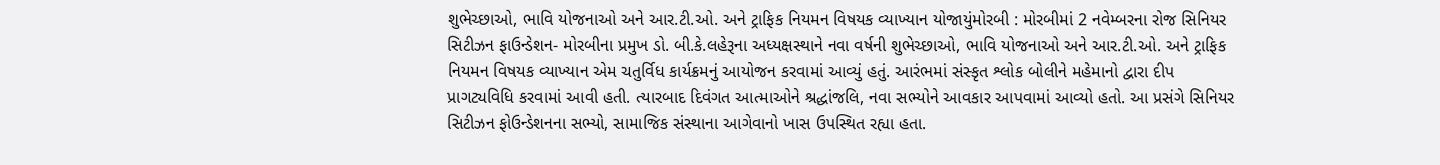શુભેચ્છાઓ, ભાવિ યોજનાઓ અને આર.ટી.ઓ. અને ટ્રાફિક નિયમન વિષયક વ્યાખ્યાન યોજાયુંમોરબી : મોરબીમાં 2 નવેમ્બરના રોજ સિનિયર સિટીઝન ફાઉન્ડેશન- મોરબીના પ્રમુખ ડો. બી.કે.લહેરૂના અધ્યક્ષસ્થાને નવા વર્ષની શુભેચ્છાઓ, ભાવિ યોજનાઓ અને આર.ટી.ઓ. અને ટ્રાફિક નિયમન વિષયક વ્યાખ્યાન એમ ચતુર્વિધ કાર્યક્રમનું આયોજન કરવામાં આવ્યું હતું. આરંભમાં સંસ્કૃત શ્લોક બોલીને મહેમાનો દ્વારા દીપ પ્રાગટ્યવિધિ કરવામાં આવી હતી. ત્યારબાદ દિવંગત આત્માઓને શ્રદ્ધાંજલિ, નવા સભ્યોને આવકાર આપવામાં આવ્યો હતો. આ પ્રસંગે સિનિયર સિટીઝન ફોઉન્ડેશનના સભ્યો, સામાજિક સંસ્થાના આગેવાનો ખાસ ઉપસ્થિત રહ્યા હતા.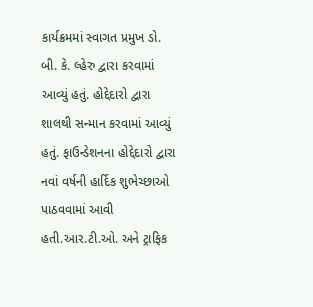કાર્યક્રમમાં સ્વાગત પ્રમુખ ડો. બી. કે. લ્હેરુ દ્વારા કરવામાં આવ્યું હતું. હોદ્દેદારો દ્વારા શાલથી સન્માન કરવામાં આવ્યું હતું. ફાઉન્ડેશનના હોદ્દેદારો દ્વારા નવાં વર્ષની હાર્દિક શુભેચ્છાઓ પાઠવવામાં આવી હતી.આર.ટી.ઓ. અને ટ્રાફિક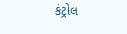કંટ્રોલ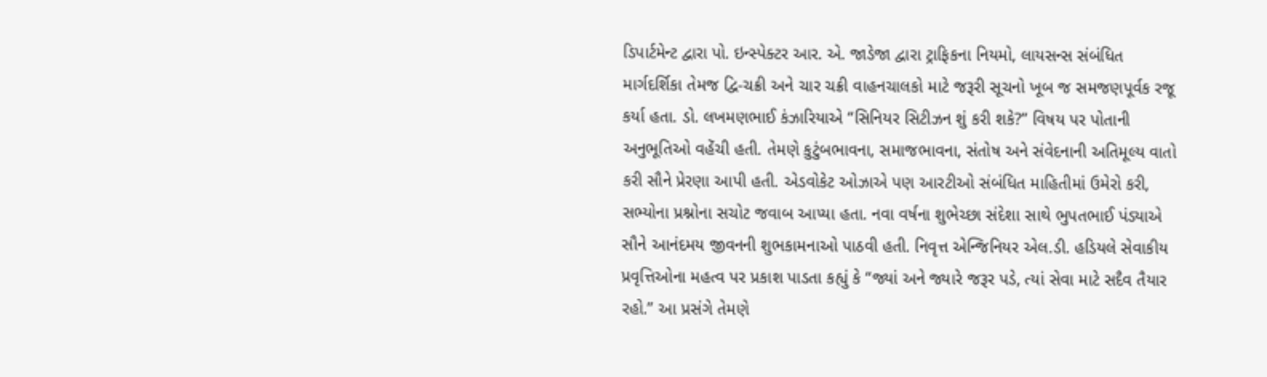ડિપાર્ટમેન્ટ દ્વારા પો. ઇન્સ્પેક્ટર આર. એ. જાડેજા દ્વારા ટ્રાફિકના નિયમો, લાયસન્સ સંબંધિત માર્ગદર્શિકા તેમજ દ્વિ-ચક્રી અને ચાર ચક્રી વાહનચાલકો માટે જરૂરી સૂચનો ખૂબ જ સમજણપૂર્વક રજૂ કર્યા હતા. ડો. લખમણભાઈ કંઝારિયાએ “સિનિયર સિટીઝન શું કરી શકે?” વિષય પર પોતાની અનુભૂતિઓ વહેંચી હતી. તેમણે કુટુંબભાવના, સમાજભાવના, સંતોષ અને સંવેદનાની અતિમૂલ્ય વાતો કરી સૌને પ્રેરણા આપી હતી. એડવોકેટ ઓઝાએ પણ આરટીઓ સંબંધિત માહિતીમાં ઉમેરો કરી, સભ્યોના પ્રશ્નોના સચોટ જવાબ આપ્યા હતા. નવા વર્ષના શુભેચ્છા સંદેશા સાથે ભુપતભાઈ પંડ્યાએ સૌને આનંદમય જીવનની શુભકામનાઓ પાઠવી હતી. નિવૃત્ત એન્જિનિયર એલ.ડી. હડિયલે સેવાકીય પ્રવૃત્તિઓના મહત્વ પર પ્રકાશ પાડતા કહ્યું કે “જ્યાં અને જ્યારે જરૂર પડે, ત્યાં સેવા માટે સદૈવ તૈયાર રહો.” આ પ્રસંગે તેમણે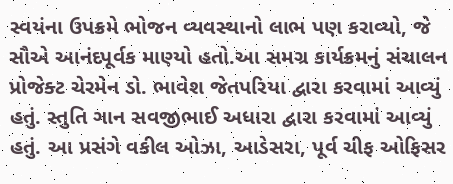સ્વયંના ઉપક્રમે ભોજન વ્યવસ્થાનો લાભ પણ કરાવ્યો, જે સૌએ આનંદપૂર્વક માણ્યો હતો.આ સમગ્ર કાર્યક્રમનું સંચાલન પ્રોજેક્ટ ચેરમેન ડો. ભાવેશ જેતપરિયા દ્વારા કરવામાં આવ્યું હતું. સ્તુતિ ગાન સવજીભાઈ અધારા દ્વારા કરવામાં આવ્યું હતું. આ પ્રસંગે વકીલ ઓઝા, આડેસરા, પૂર્વ ચીફ ઓફિસર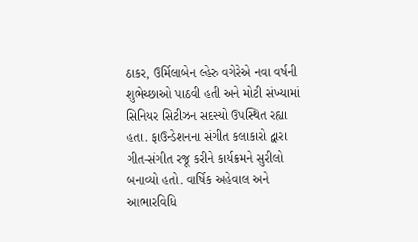ઠાકર, ઉર્મિલાબેન લ્હેરુ વગેરેએ નવા વર્ષની શુભેચ્છાઓ પાઠવી હતી અને મોટી સંખ્યામાં સિનિયર સિટીઝન સદસ્યો ઉપસ્થિત રહ્યા હતા. ફાઉન્ડેશનના સંગીત કલાકારો દ્વારા ગીત-સંગીત રજૂ કરીને કાર્યક્રમને સુરીલો બનાવ્યો હતો. વાર્ષિક અહેવાલ અને આભારવિધિ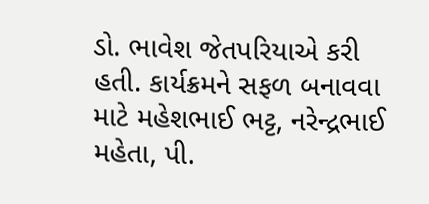ડો. ભાવેશ જેતપરિયાએ કરી હતી. કાર્યક્રમને સફળ બનાવવા માટે મહેશભાઈ ભટ્ટ, નરેન્દ્રભાઈ મહેતા, પી.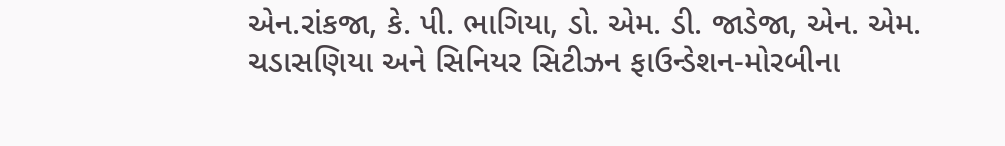એન.રાંકજા, કે. પી. ભાગિયા, ડો. એમ. ડી. જાડેજા, એન. એમ. ચડાસણિયા અને સિનિયર સિટીઝન ફાઉન્ડેશન-મોરબીના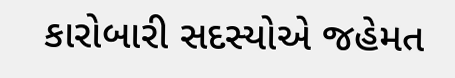કારોબારી સદસ્યોએ જહેમત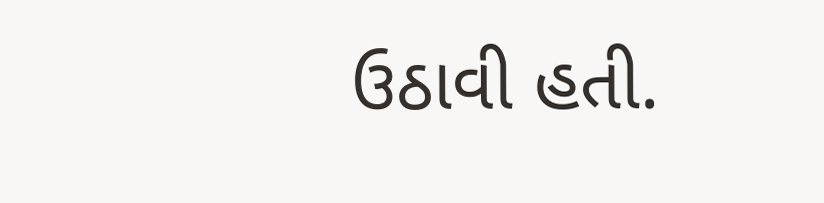ઉઠાવી હતી.